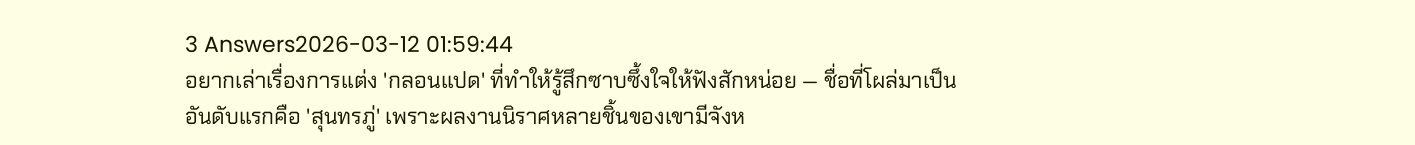3 Answers2026-03-12 01:59:44
อยากเล่าเรื่องการแต่ง 'กลอนแปด' ที่ทำให้รู้สึกซาบซึ้งใจให้ฟังสักหน่อย — ชื่อที่โผล่มาเป็นอันดับแรกคือ 'สุนทรภู่' เพราะผลงานนิราศหลายชิ้นของเขามีจังห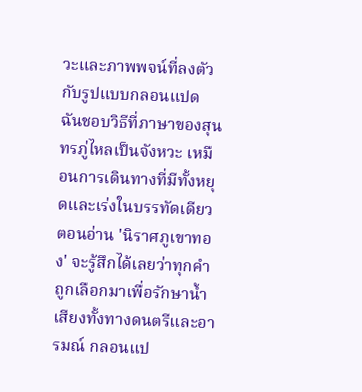วะและภาพพจน์ที่ลงตัวกับรูปแบบกลอนแปด
ฉันชอบวิธีที่ภาษาของสุนทรภู่ไหลเป็นจังหวะ เหมือนการเดินทางที่มีทั้งหยุดและเร่งในบรรทัดเดียว ตอนอ่าน 'นิราศภูเขาทอง' จะรู้สึกได้เลยว่าทุกคำถูกเลือกมาเพื่อรักษาน้ำเสียงทั้งทางดนตรีและอารมณ์ กลอนแป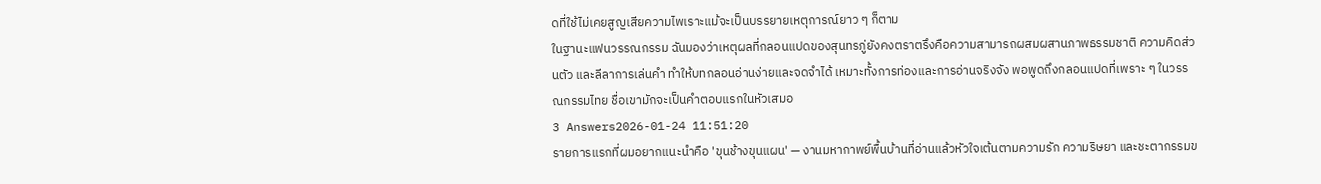ดที่ใช้ไม่เคยสูญเสียความไพเราะแม้จะเป็นบรรยายเหตุการณ์ยาว ๆ ก็ตาม
ในฐานะแฟนวรรณกรรม ฉันมองว่าเหตุผลที่กลอนแปดของสุนทรภู่ยังคงตราตรึงคือความสามารถผสมผสานภาพธรรมชาติ ความคิดส่วนตัว และลีลาการเล่นคำ ทำให้บทกลอนอ่านง่ายและจดจำได้ เหมาะทั้งการท่องและการอ่านจริงจัง พอพูดถึงกลอนแปดที่เพราะ ๆ ในวรรณกรรมไทย ชื่อเขามักจะเป็นคำตอบแรกในหัวเสมอ
3 Answers2026-01-24 11:51:20
รายการแรกที่ผมอยากแนะนำคือ 'ขุนช้างขุนแผน' — งานมหากาพย์พื้นบ้านที่อ่านแล้วหัวใจเต้นตามความรัก ความริษยา และชะตากรรมข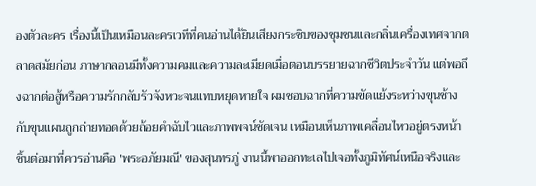องตัวละคร เรื่องนี้เป็นเหมือนละครเวทีที่คนอ่านได้ยินเสียงกระซิบของชุมชนและกลิ่นเครื่องเทศจากตลาดสมัยก่อน ภาษากลอนมีทั้งความคมและความละเมียดเมื่อตอนบรรยายฉากชีวิตประจำวัน แต่พอถึงฉากต่อสู้หรือความรักกลับรัวจังหวะจนแทบหยุดหายใจ ผมชอบฉากที่ความขัดแย้งระหว่างขุนช้างกับขุนแผนถูกถ่ายทอดด้วยถ้อยคำฉับไวและภาพพจน์ชัดเจน เหมือนเห็นภาพเคลื่อนไหวอยู่ตรงหน้า
ชิ้นต่อมาที่ควรอ่านคือ 'พระอภัยมณี' ของสุนทรภู่ งานนี้พาออกทะเลไปเจอทั้งภูมิทัศน์เหนือจริงและ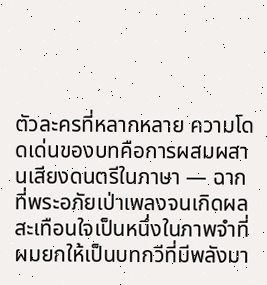ตัวละครที่หลากหลาย ความโดดเด่นของบทคือการผสมผสานเสียงดนตรีในภาษา — ฉากที่พระอภัยเป่าเพลงจนเกิดผลสะเทือนใจเป็นหนึ่งในภาพจำที่ผมยกให้เป็นบทกวีที่มีพลังมา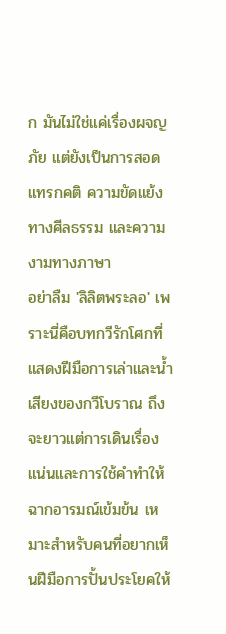ก มันไม่ใช่แค่เรื่องผจญภัย แต่ยังเป็นการสอดแทรกคติ ความขัดแย้งทางศีลธรรม และความงามทางภาษา
อย่าลืม 'ลิลิตพระลอ' เพราะนี่คือบทกวีรักโศกที่แสดงฝีมือการเล่าและน้ำเสียงของกวีโบราณ ถึงจะยาวแต่การเดินเรื่องแน่นและการใช้คำทำให้ฉากอารมณ์เข้มข้น เหมาะสำหรับคนที่อยากเห็นฝีมือการปั้นประโยคให้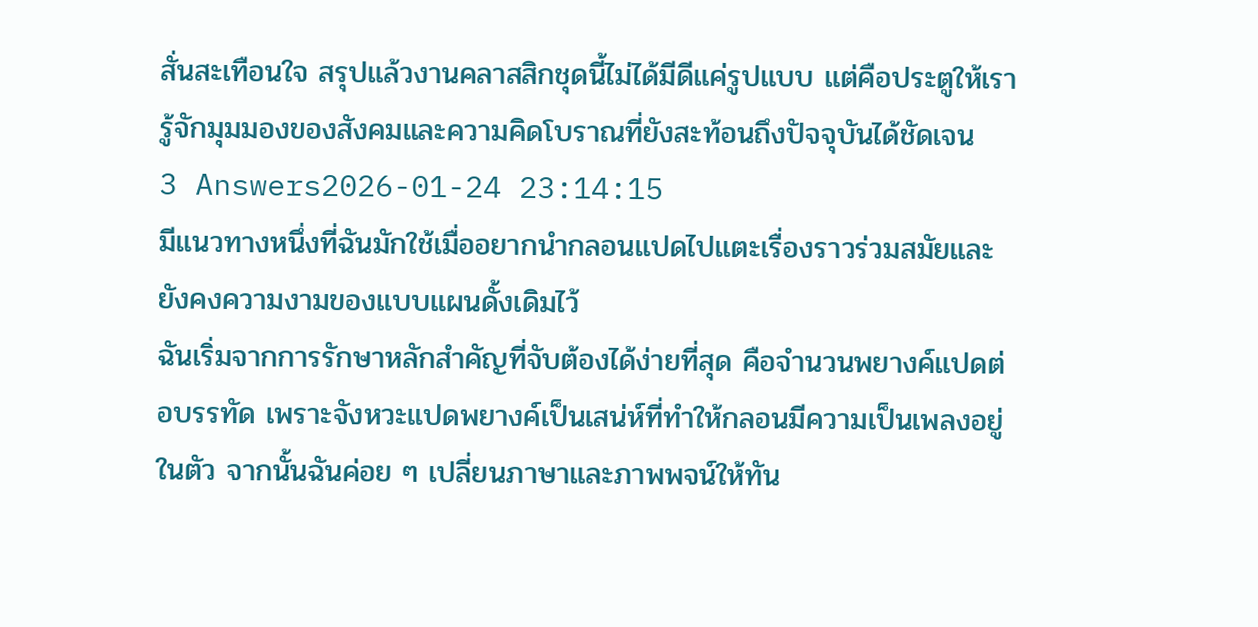สั่นสะเทือนใจ สรุปแล้วงานคลาสสิกชุดนี้ไม่ได้มีดีแค่รูปแบบ แต่คือประตูให้เรารู้จักมุมมองของสังคมและความคิดโบราณที่ยังสะท้อนถึงปัจจุบันได้ชัดเจน
3 Answers2026-01-24 23:14:15
มีแนวทางหนึ่งที่ฉันมักใช้เมื่ออยากนำกลอนแปดไปแตะเรื่องราวร่วมสมัยและยังคงความงามของแบบแผนดั้งเดิมไว้
ฉันเริ่มจากการรักษาหลักสำคัญที่จับต้องได้ง่ายที่สุด คือจำนวนพยางค์แปดต่อบรรทัด เพราะจังหวะแปดพยางค์เป็นเสน่ห์ที่ทำให้กลอนมีความเป็นเพลงอยู่ในตัว จากนั้นฉันค่อย ๆ เปลี่ยนภาษาและภาพพจน์ให้ทัน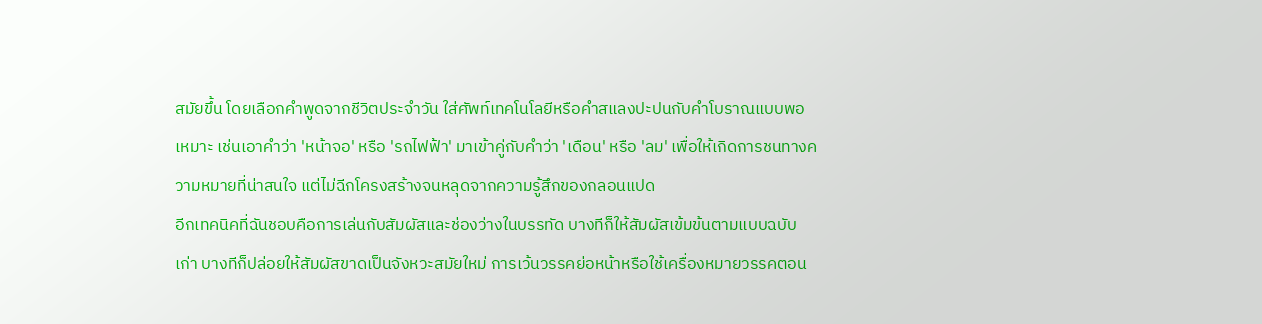สมัยขึ้น โดยเลือกคำพูดจากชีวิตประจำวัน ใส่ศัพท์เทคโนโลยีหรือคำสแลงปะปนกับคำโบราณแบบพอเหมาะ เช่นเอาคำว่า 'หน้าจอ' หรือ 'รถไฟฟ้า' มาเข้าคู่กับคำว่า 'เดือน' หรือ 'ลม' เพื่อให้เกิดการชนทางความหมายที่น่าสนใจ แต่ไม่ฉีกโครงสร้างจนหลุดจากความรู้สึกของกลอนแปด
อีกเทคนิคที่ฉันชอบคือการเล่นกับสัมผัสและช่องว่างในบรรทัด บางทีก็ให้สัมผัสเข้มข้นตามแบบฉบับเก่า บางทีก็ปล่อยให้สัมผัสขาดเป็นจังหวะสมัยใหม่ การเว้นวรรคย่อหน้าหรือใช้เครื่องหมายวรรคตอน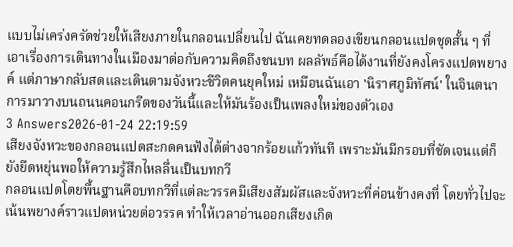แบบไม่เคร่งครัดช่วยให้เสียงภายในกลอนเปลี่ยนไป ฉันเคยทดลองเขียนกลอนแปดชุดสั้น ๆ ที่เอาเรื่องการเดินทางในเมืองมาต่อกับความคิดถึงชนบท ผลลัพธ์คือได้งานที่ยังคงโครงแปดพยางค์ แต่ภาษากลับสดและเดินตามจังหวะชีวิตคนยุคใหม่ เหมือนฉันเอา 'นิราศภูมิทัศน์' ในจินตนาการมาวางบนถนนคอนกรีตของวันนี้และให้มันร้องเป็นเพลงใหม่ของตัวเอง
3 Answers2026-01-24 22:19:59
เสียงจังหวะของกลอนแปดสะกดคนฟังได้ต่างจากร้อยแก้วทันที เพราะมันมีกรอบที่ชัดเจนแต่ก็ยังยืดหยุ่นพอให้ความรู้สึกไหลลื่นเป็นบทกวี
กลอนแปดโดยพื้นฐานคือบทกวีที่แต่ละวรรคมีเสียงสัมผัสและจังหวะที่ค่อนข้างคงที่ โดยทั่วไปจะเน้นพยางค์ราวแปดหน่วยต่อวรรค ทำให้เวลาอ่านออกเสียงเกิด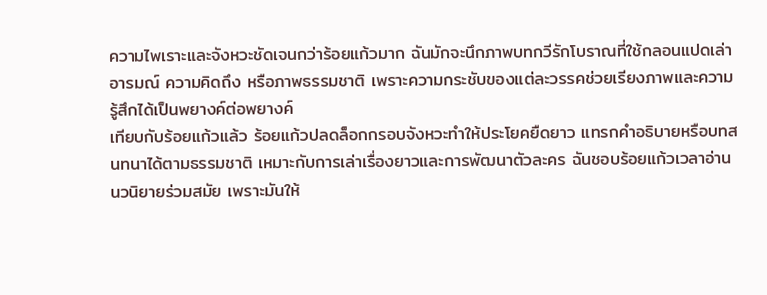ความไพเราะและจังหวะชัดเจนกว่าร้อยแก้วมาก ฉันมักจะนึกภาพบทกวีรักโบราณที่ใช้กลอนแปดเล่าอารมณ์ ความคิดถึง หรือภาพธรรมชาติ เพราะความกระชับของแต่ละวรรคช่วยเรียงภาพและความรู้สึกได้เป็นพยางค์ต่อพยางค์
เทียบกับร้อยแก้วแล้ว ร้อยแก้วปลดล็อกกรอบจังหวะทำให้ประโยคยืดยาว แทรกคำอธิบายหรือบทสนทนาได้ตามธรรมชาติ เหมาะกับการเล่าเรื่องยาวและการพัฒนาตัวละคร ฉันชอบร้อยแก้วเวลาอ่านนวนิยายร่วมสมัย เพราะมันให้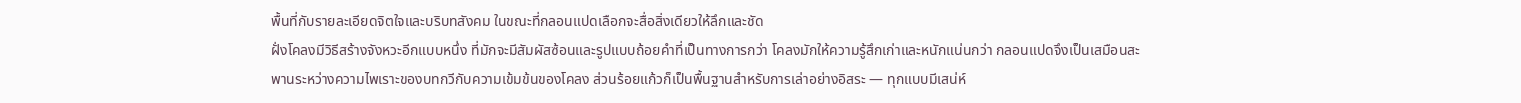พื้นที่กับรายละเอียดจิตใจและบริบทสังคม ในขณะที่กลอนแปดเลือกจะสื่อสิ่งเดียวให้ลึกและชัด
ฝั่งโคลงมีวิธีสร้างจังหวะอีกแบบหนึ่ง ที่มักจะมีสัมผัสซ้อนและรูปแบบถ้อยคำที่เป็นทางการกว่า โคลงมักให้ความรู้สึกเก่าและหนักแน่นกว่า กลอนแปดจึงเป็นเสมือนสะพานระหว่างความไพเราะของบทกวีกับความเข้มข้นของโคลง ส่วนร้อยแก้วก็เป็นพื้นฐานสำหรับการเล่าอย่างอิสระ — ทุกแบบมีเสน่ห์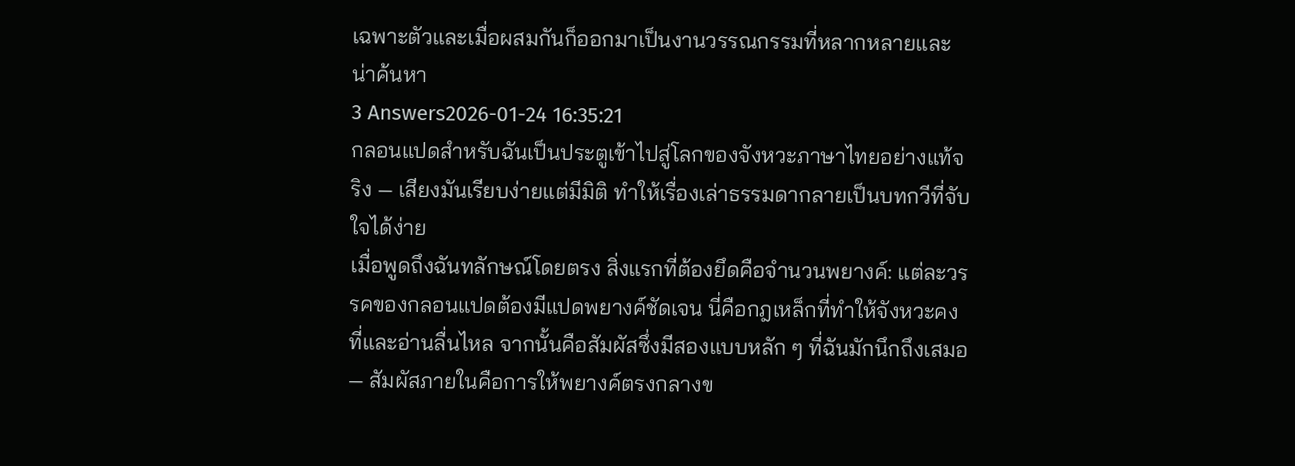เฉพาะตัวและเมื่อผสมกันก็ออกมาเป็นงานวรรณกรรมที่หลากหลายและน่าค้นหา
3 Answers2026-01-24 16:35:21
กลอนแปดสำหรับฉันเป็นประตูเข้าไปสู่โลกของจังหวะภาษาไทยอย่างแท้จริง — เสียงมันเรียบง่ายแต่มีมิติ ทำให้เรื่องเล่าธรรมดากลายเป็นบทกวีที่จับใจได้ง่าย
เมื่อพูดถึงฉันทลักษณ์โดยตรง สิ่งแรกที่ต้องยึดคือจำนวนพยางค์: แต่ละวรรคของกลอนแปดต้องมีแปดพยางค์ชัดเจน นี่คือกฎเหล็กที่ทำให้จังหวะคงที่และอ่านลื่นไหล จากนั้นคือสัมผัสซึ่งมีสองแบบหลัก ๆ ที่ฉันมักนึกถึงเสมอ — สัมผัสภายในคือการให้พยางค์ตรงกลางข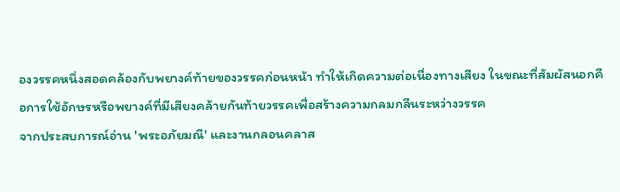องวรรคหนึ่งสอดคล้องกับพยางค์ท้ายของวรรคก่อนหน้า ทำให้เกิดความต่อเนื่องทางเสียง ในขณะที่สัมผัสนอกคือการใช้อักษรหรือพยางค์ที่มีเสียงคล้ายกันท้ายวรรคเพื่อสร้างความกลมกลืนระหว่างวรรค
จากประสบการณ์อ่าน 'พระอภัยมณี' และงานกลอนคลาส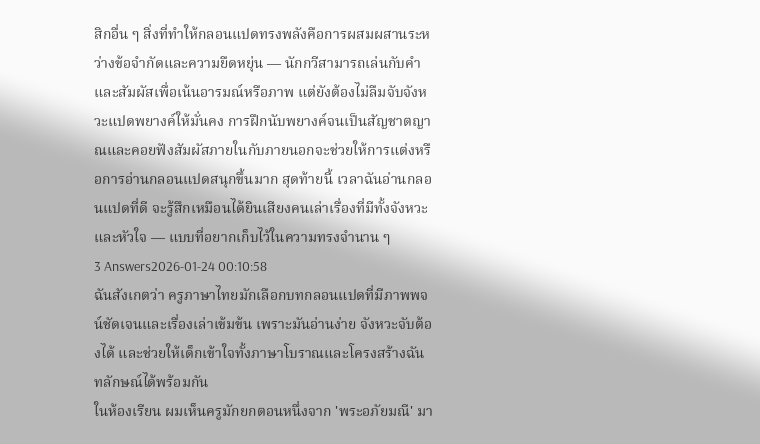สิกอื่น ๆ สิ่งที่ทำให้กลอนแปดทรงพลังคือการผสมผสานระหว่างข้อจำกัดและความยืดหยุ่น — นักกวีสามารถเล่นกับคำและสัมผัสเพื่อเน้นอารมณ์หรือภาพ แต่ยังต้องไม่ลืมจับจังหวะแปดพยางค์ให้มั่นคง การฝึกนับพยางค์จนเป็นสัญชาตญาณและคอยฟังสัมผัสภายในกับภายนอกจะช่วยให้การแต่งหรือการอ่านกลอนแปดสนุกขึ้นมาก สุดท้ายนี้ เวลาฉันอ่านกลอนแปดที่ดี จะรู้สึกเหมือนได้ยินเสียงคนเล่าเรื่องที่มีทั้งจังหวะและหัวใจ — แบบที่อยากเก็บไว้ในความทรงจำนาน ๆ
3 Answers2026-01-24 00:10:58
ฉันสังเกตว่า ครูภาษาไทยมักเลือกบทกลอนแปดที่มีภาพพจน์ชัดเจนและเรื่องเล่าเข้มข้น เพราะมันอ่านง่าย จังหวะจับต้องได้ และช่วยให้เด็กเข้าใจทั้งภาษาโบราณและโครงสร้างฉันทลักษณ์ได้พร้อมกัน
ในห้องเรียน ผมเห็นครูมักยกตอนหนึ่งจาก 'พระอภัยมณี' มา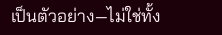เป็นตัวอย่าง—ไม่ใช่ทั้ง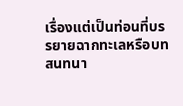เรื่องแต่เป็นท่อนที่บรรยายฉากทะเลหรือบทสนทนา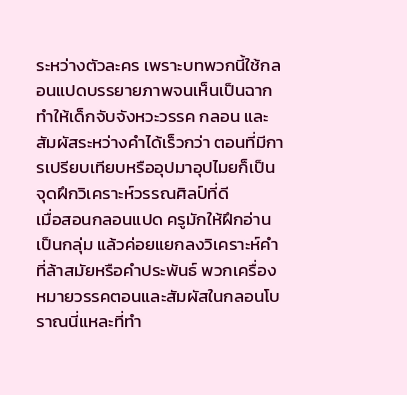ระหว่างตัวละคร เพราะบทพวกนี้ใช้กลอนแปดบรรยายภาพจนเห็นเป็นฉาก ทำให้เด็กจับจังหวะวรรค กลอน และสัมผัสระหว่างคำได้เร็วกว่า ตอนที่มีการเปรียบเทียบหรืออุปมาอุปไมยก็เป็นจุดฝึกวิเคราะห์วรรณศิลป์ที่ดี
เมื่อสอนกลอนแปด ครูมักให้ฝึกอ่านเป็นกลุ่ม แล้วค่อยแยกลงวิเคราะห์คำที่ล้าสมัยหรือคำประพันธ์ พวกเครื่องหมายวรรคตอนและสัมผัสในกลอนโบราณนี่แหละที่ทำ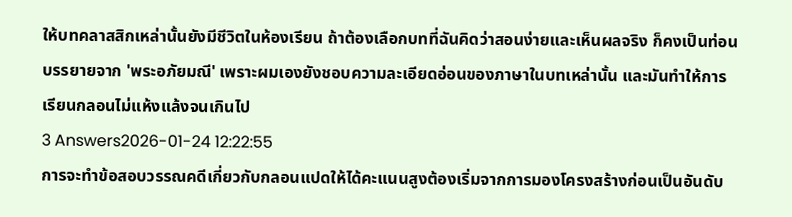ให้บทคลาสสิกเหล่านั้นยังมีชีวิตในห้องเรียน ถ้าต้องเลือกบทที่ฉันคิดว่าสอนง่ายและเห็นผลจริง ก็คงเป็นท่อนบรรยายจาก 'พระอภัยมณี' เพราะผมเองยังชอบความละเอียดอ่อนของภาษาในบทเหล่านั้น และมันทำให้การเรียนกลอนไม่แห้งแล้งจนเกินไป
3 Answers2026-01-24 12:22:55
การจะทำข้อสอบวรรณคดีเกี่ยวกับกลอนแปดให้ได้คะแนนสูงต้องเริ่มจากการมองโครงสร้างก่อนเป็นอันดับ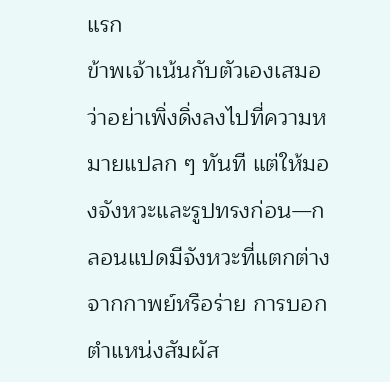แรก
ข้าพเจ้าเน้นกับตัวเองเสมอว่าอย่าเพิ่งดิ่งลงไปที่ความหมายแปลก ๆ ทันที แต่ให้มองจังหวะและรูปทรงก่อน—กลอนแปดมีจังหวะที่แตกต่างจากกาพย์หรือร่าย การบอกตำแหน่งสัมผัส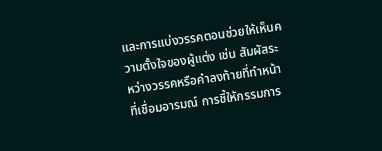และการแบ่งวรรคตอนช่วยให้เห็นความตั้งใจของผู้แต่ง เช่น สัมผัสระหว่างวรรคหรือคำลงท้ายที่ทำหน้าที่เชื่อมอารมณ์ การชี้ให้กรรมการ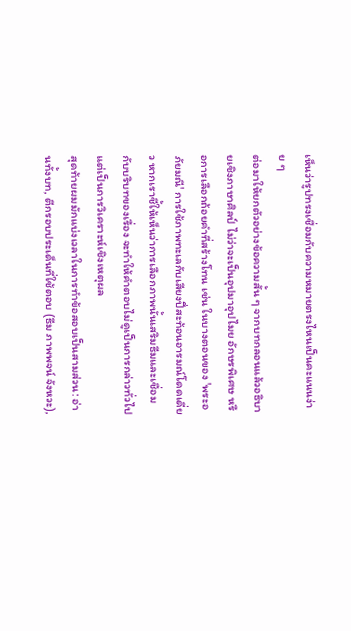เห็นว่ารูปทรงเชื่อมกับความหมายตรงไหนเป็นคะแนนง่าย ๆ
ต่อมาให้ยกตัวอย่างข้อความสั้น ๆ จากบทกลอนแล้วอธิบายเชิงภาษาศิลป์ ไม่ว่าจะเป็นอุปมาอุปไมย อักษรพิเศษ หรือการเลือกถ้อยคำที่สร้างโทน เช่น ในบางตอนของ 'พระอภัยมณี' การใช้ภาพทะเลกับเสียงปี่สะท้อนอารมณ์โดดเดี่ยว หากเราชี้ให้เห็นว่าการเลือกภาพนั้นเสริมธีมและเชื่อมกับบริบทของเรื่อง จะทำให้คำตอบไม่ดูเป็นการกล่าวทั่วไป แต่เป็นการวิเคราะห์เชิงเหตุผล
สุดท้ายผมมักแบ่งเวลาในการทำข้อสอบเป็นสามส่วน: อ่านทั้งบท, ตีกรอบประเด็นที่ใช้ตอบ (ธีม ภาพพจน์ จังหวะ),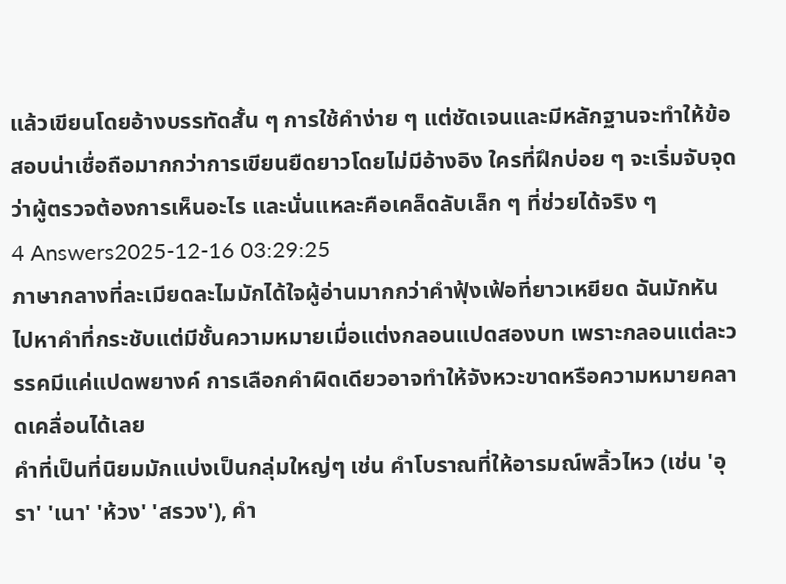แล้วเขียนโดยอ้างบรรทัดสั้น ๆ การใช้คำง่าย ๆ แต่ชัดเจนและมีหลักฐานจะทำให้ข้อสอบน่าเชื่อถือมากกว่าการเขียนยืดยาวโดยไม่มีอ้างอิง ใครที่ฝึกบ่อย ๆ จะเริ่มจับจุดว่าผู้ตรวจต้องการเห็นอะไร และนั่นแหละคือเคล็ดลับเล็ก ๆ ที่ช่วยได้จริง ๆ
4 Answers2025-12-16 03:29:25
ภาษากลางที่ละเมียดละไมมักได้ใจผู้อ่านมากกว่าคำฟุ้งเฟ้อที่ยาวเหยียด ฉันมักหันไปหาคำที่กระชับแต่มีชั้นความหมายเมื่อแต่งกลอนแปดสองบท เพราะกลอนแต่ละวรรคมีแค่แปดพยางค์ การเลือกคำผิดเดียวอาจทำให้จังหวะขาดหรือความหมายคลาดเคลื่อนได้เลย
คำที่เป็นที่นิยมมักแบ่งเป็นกลุ่มใหญ่ๆ เช่น คำโบราณที่ให้อารมณ์พลิ้วไหว (เช่น 'อุรา' 'เนา' 'ห้วง' 'สรวง'), คำ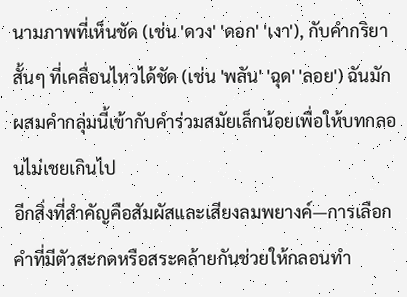นามภาพที่เห็นชัด (เช่น 'ดวง' 'ดอก' 'เงา'), กับคำกริยาสั้นๆ ที่เคลื่อนไหวได้ชัด (เช่น 'พลัน' 'ฉุด' 'ลอย') ฉันมักผสมคำกลุ่มนี้เข้ากับคำร่วมสมัยเล็กน้อยเพื่อให้บทกลอนไม่เชยเกินไป
อีกสิ่งที่สำคัญคือสัมผัสและเสียงลมพยางค์—การเลือกคำที่มีตัวสะกดหรือสระคล้ายกันช่วยให้กลอนทำ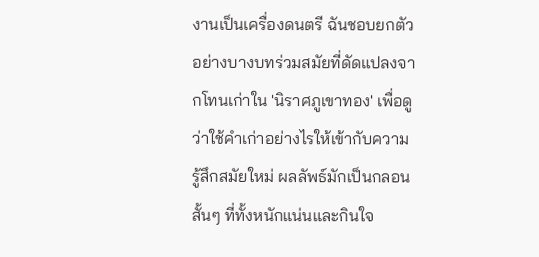งานเป็นเครื่องดนตรี ฉันชอบยกตัวอย่างบางบทร่วมสมัยที่ดัดแปลงจากโทนเก่าใน 'นิราศภูเขาทอง' เพื่อดูว่าใช้คำเก่าอย่างไรให้เข้ากับความรู้สึกสมัยใหม่ ผลลัพธ์มักเป็นกลอนสั้นๆ ที่ทั้งหนักแน่นและกินใจ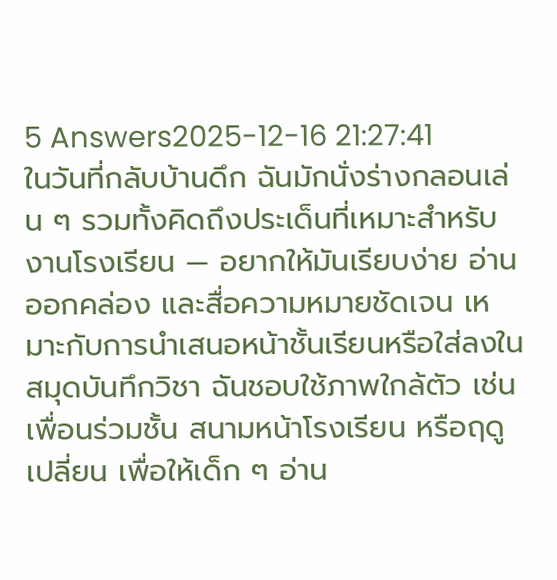5 Answers2025-12-16 21:27:41
ในวันที่กลับบ้านดึก ฉันมักนั่งร่างกลอนเล่น ๆ รวมทั้งคิดถึงประเด็นที่เหมาะสำหรับงานโรงเรียน — อยากให้มันเรียบง่าย อ่านออกคล่อง และสื่อความหมายชัดเจน เหมาะกับการนำเสนอหน้าชั้นเรียนหรือใส่ลงในสมุดบันทึกวิชา ฉันชอบใช้ภาพใกล้ตัว เช่น เพื่อนร่วมชั้น สนามหน้าโรงเรียน หรือฤดูเปลี่ยน เพื่อให้เด็ก ๆ อ่าน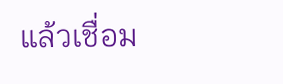แล้วเชื่อม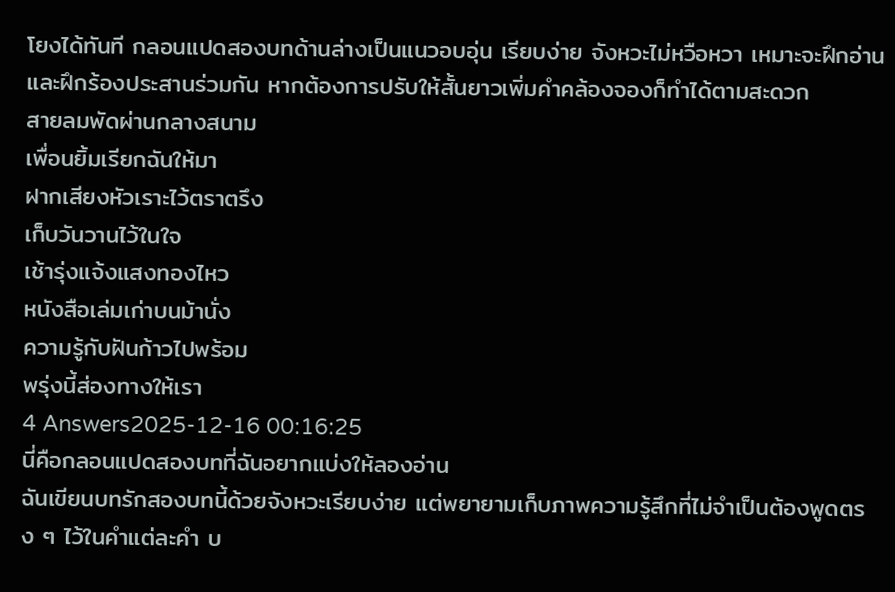โยงได้ทันที กลอนแปดสองบทด้านล่างเป็นแนวอบอุ่น เรียบง่าย จังหวะไม่หวือหวา เหมาะจะฝึกอ่านและฝึกร้องประสานร่วมกัน หากต้องการปรับให้สั้นยาวเพิ่มคำคล้องจองก็ทำได้ตามสะดวก
สายลมพัดผ่านกลางสนาม
เพื่อนยิ้มเรียกฉันให้มา
ฝากเสียงหัวเราะไว้ตราตรึง
เก็บวันวานไว้ในใจ
เช้ารุ่งแจ้งแสงทองไหว
หนังสือเล่มเก่าบนม้านั่ง
ความรู้กับฝันก้าวไปพร้อม
พรุ่งนี้ส่องทางให้เรา
4 Answers2025-12-16 00:16:25
นี่คือกลอนแปดสองบทที่ฉันอยากแบ่งให้ลองอ่าน
ฉันเขียนบทรักสองบทนี้ด้วยจังหวะเรียบง่าย แต่พยายามเก็บภาพความรู้สึกที่ไม่จำเป็นต้องพูดตรง ๆ ไว้ในคำแต่ละคำ บ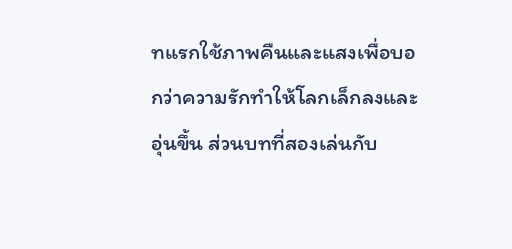ทแรกใช้ภาพคืนและแสงเพื่อบอกว่าความรักทำให้โลกเล็กลงและอุ่นขึ้น ส่วนบทที่สองเล่นกับ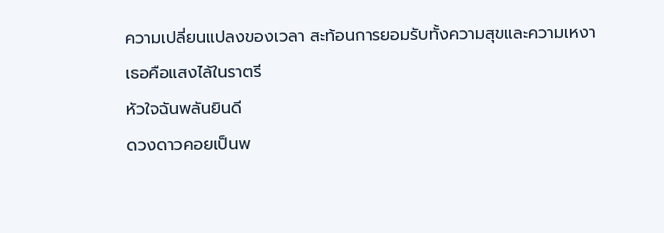ความเปลี่ยนแปลงของเวลา สะท้อนการยอมรับทั้งความสุขและความเหงา
เธอคือแสงไล้ในราตรี
หัวใจฉันพลันยินดี
ดวงดาวคอยเป็นพ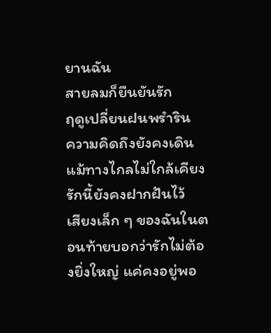ยานฉัน
สายลมก็ยืนยันรัก
ฤดูเปลี่ยนฝนพรำริน
ความคิดถึงยังคงเดิน
แม้ทางไกลไม่ใกล้เคียง
รักนี้ยังคงฝากฝันไว้
เสียงเล็ก ๆ ของฉันในตอนท้ายบอกว่ารักไม่ต้องยิ่งใหญ่ แค่คงอยู่พอ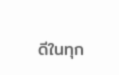ดีในทุก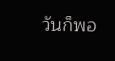วันก็พอ